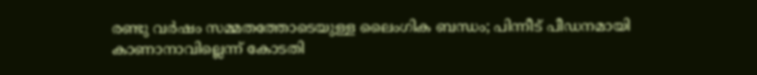രണ്ടു വര്‍ഷം സമ്മതത്തോടെയുള്ള ലൈംഗിക ബന്ധം; പിന്നീട് പീഡനമായി കാണാനാവില്ലെന്ന് കോടതി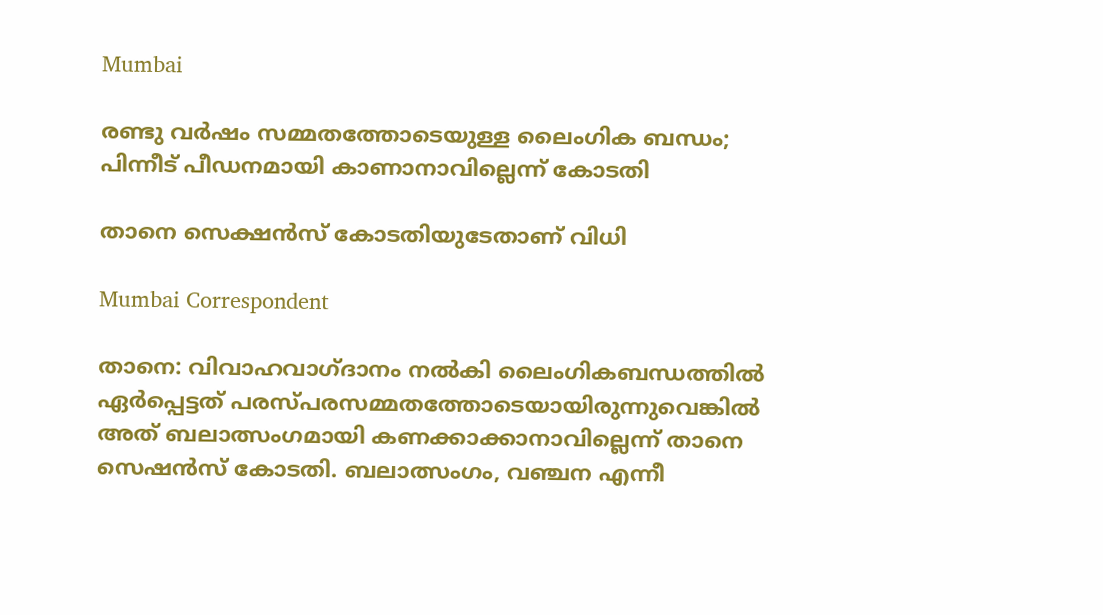Mumbai

രണ്ടു വര്‍ഷം സമ്മതത്തോടെയുള്ള ലൈംഗിക ബന്ധം; പിന്നീട് പീഡനമായി കാണാനാവില്ലെന്ന് കോടതി

താനെ സെക്ഷന്‍സ് കോടതിയുടേതാണ് വിധി

Mumbai Correspondent

താനെ: വിവാഹവാഗ്ദാനം നല്‍കി ലൈംഗികബന്ധത്തില്‍ ഏര്‍പ്പെട്ടത് പരസ്പരസമ്മതത്തോടെയായിരുന്നുവെങ്കില്‍ അത് ബലാത്സംഗമായി കണക്കാക്കാനാവില്ലെന്ന് താനെ സെഷന്‍സ് കോടതി. ബലാത്സംഗം, വഞ്ചന എന്നീ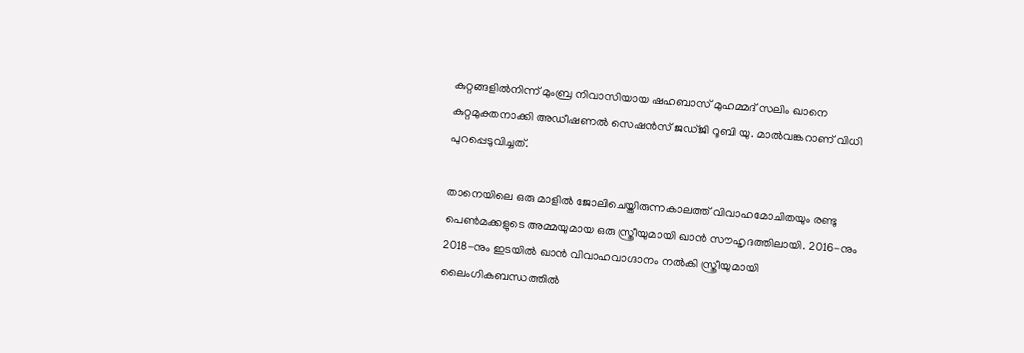കുറ്റങ്ങളില്‍നിന്ന് മുംബ്ര നിവാസിയായ ഷഹബാസ് മുഹമ്മദ് സലിം ഖാനെ കുറ്റമുക്തനാക്കി അഡീഷണല്‍ സെഷന്‍സ് ജഡ്ജി റൂബി യു. മാല്‍വങ്കറാണ് വിധി പുറപ്പെടുവിച്ചത്.

താനെയിലെ ഒരു മാളില്‍ ജോലിചെയ്തിരുന്നകാലത്ത് വിവാഹമോചിതയും രണ്ടു പെണ്‍മക്കളുടെ അമ്മയുമായ ഒരു സ്ത്രീയുമായി ഖാന്‍ സൗഹൃദത്തിലായി. 2016-നും 2018-നും ഇടയില്‍ ഖാന്‍ വിവാഹവാഗ്ദാനം നല്‍കി സ്ത്രീയുമായി ലൈംഗികബന്ധത്തില്‍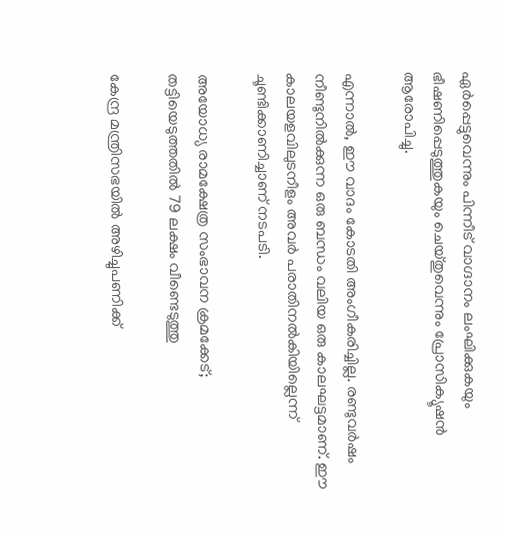ഏര്‍പ്പെട്ടുവെന്നും പിന്നീട് വാഗ്ദാനം ലംഘിക്കുകയും ഭീഷണിപ്പെടുത്തുകയും ചെയ്തുവെന്നും പ്രോസിക്യൂഷന്‍ ആരോപിച്ചു.

എന്നാല്‍, ഈ വാദം കോടതി അംഗീകരിച്ചില്ല. രണ്ടുവര്‍ഷം നീണ്ടുനില്‍ക്കുന്ന ഒരു ബന്ധം വലിയ ഒരു കാലഘട്ടമാണ്. ഈ കാലയളവിലുടനീളം അവര്‍ പരാതിനല്‍കിയില്ലെന്ന് ചൂണ്ടിക്കാണിച്ചാണ് നടപടി.

അയോധ്യ രാമക്ഷേത്ര സംഭാവന ക്രമക്കേട്; തട്ടിയെടുത്തതില്‍ 79 ലക്ഷം വീണ്ടെടുത്തു

കേന്ദ്ര മന്ത്രിസഭയില്‍ അഴിച്ചുപണിക്ക്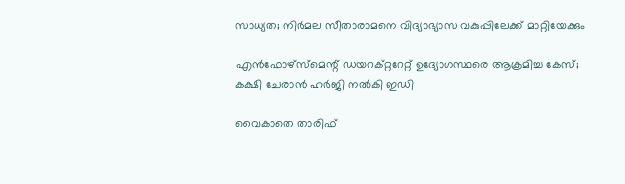സാധ്യത; നിര്‍മല സീതാരാമനെ വിദ്യാഭ്യാസ വകുപ്പിലേക്ക് മാറ്റിയേക്കും

എന്‍ഫോഴ്‌സ്‌മെന്റ് ഡയറക്റ്ററേറ്റ് ഉദ്യോഗസ്ഥരെ ആക്രമിച്ച കേസ്; കക്ഷി ചേരാന്‍ ഹര്‍ജി നല്‍കി ഇഡി

വൈകാതെ താരിഫ്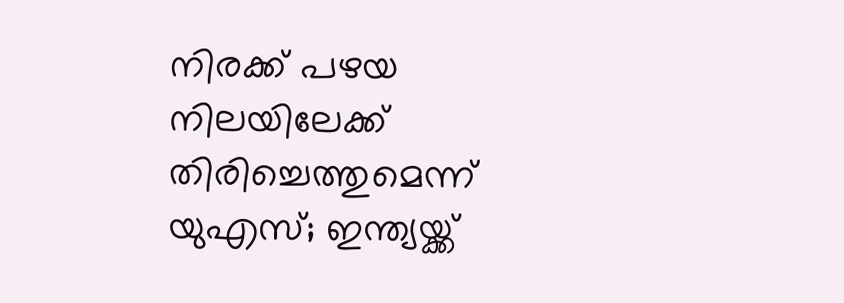നിരക്ക് പഴയ നിലയിലേക്ക് തിരിച്ചെത്തുമെന്ന് യുഎസ്; ഇന്ത്യയ്ക്ക്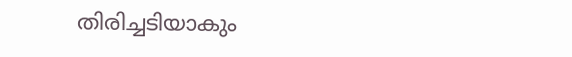തിരിച്ചടിയാകും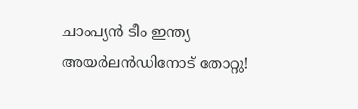ചാംപ്യൻ ടീം ഇന്ത്യ അയർലൻഡിനോട് തോറ്റു!